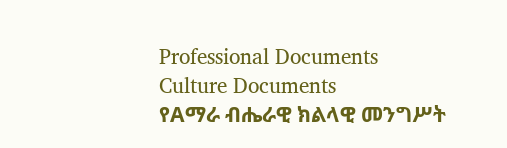Professional Documents
Culture Documents
የAማራ ብሔራዊ ክልላዊ መንግሥት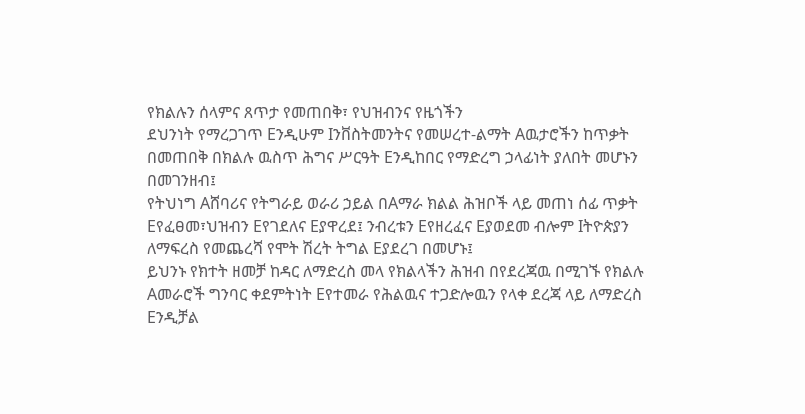የክልሉን ሰላምና ጸጥታ የመጠበቅ፣ የህዝብንና የዜጎችን
ደህንነት የማረጋገጥ Eንዲሁም Iንቨስትመንትና የመሠረተ-ልማት Aዉታሮችን ከጥቃት
በመጠበቅ በክልሉ ዉስጥ ሕግና ሥርዓት Eንዲከበር የማድረግ ኃላፊነት ያለበት መሆኑን
በመገንዘብ፤
የትህነግ Aሸባሪና የትግራይ ወራሪ ኃይል በAማራ ክልል ሕዝቦች ላይ መጠነ ሰፊ ጥቃት
Eየፈፀመ፣ህዝብን Eየገደለና Eያዋረደ፤ ንብረቱን Eየዘረፈና Eያወደመ ብሎም Iትዮጵያን
ለማፍረስ የመጨረሻ የሞት ሽረት ትግል Eያደረገ በመሆኑ፤
ይህንኑ የክተት ዘመቻ ከዳር ለማድረስ መላ የክልላችን ሕዝብ በየደረጃዉ በሚገኙ የክልሉ
Aመራሮች ግንባር ቀደምትነት Eየተመራ የሕልዉና ተጋድሎዉን የላቀ ደረጃ ላይ ለማድረስ
Eንዲቻል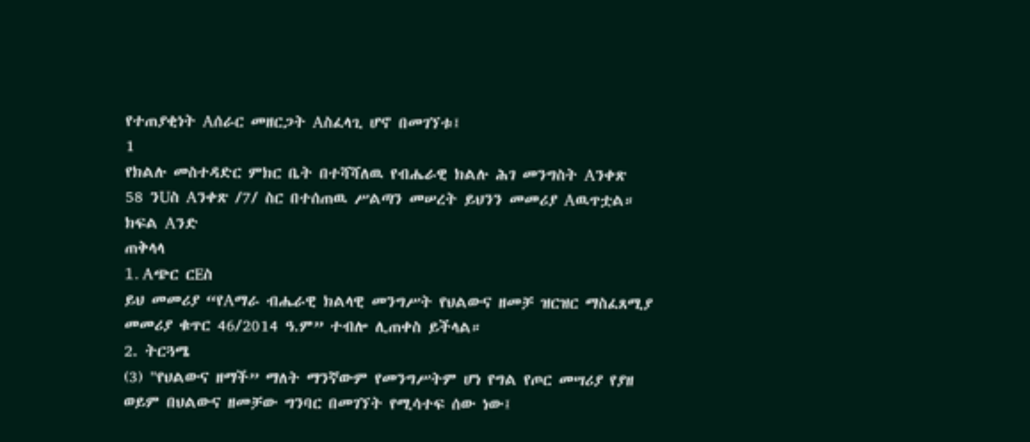የተጠያቂነት Aሰራር መዘርጋት Aስፈላጊ ሆኖ በመገኘቱ፤
1
የክልሉ መስተዳድር ምክር ቤት በተሻሻለዉ የብሔራዊ ክልሉ ሕገ መንግስት Aንቀጽ
58 ንUስ Aንቀጽ /7/ ስር በተሰጠዉ ሥልጣን መሠረት ይህንን መመሪያ Aዉጥቷል።
ክፍል Aንድ
ጠቅላላ
1. Aጭር ርEስ
ይህ መመሪያ “የAማራ ብሔራዊ ክልላዊ መንግሥት የህልውና ዘመቻ ዝርዝር ማስፈጸሚያ
መመሪያ ቁጥር 46/2014 ዓ.ም” ተብሎ ሊጠቀስ ይችላል።
2. ትርጓሜ
(3) "የህልውና ዘማች” ማለት ማንኛውም የመንግሥትም ሆነ የግል የጦር መሣሪያ የያዘ
ወይም በህልውና ዘመቻው ግንባር በመገኘት የሚሳተፍ ሰው ነው፤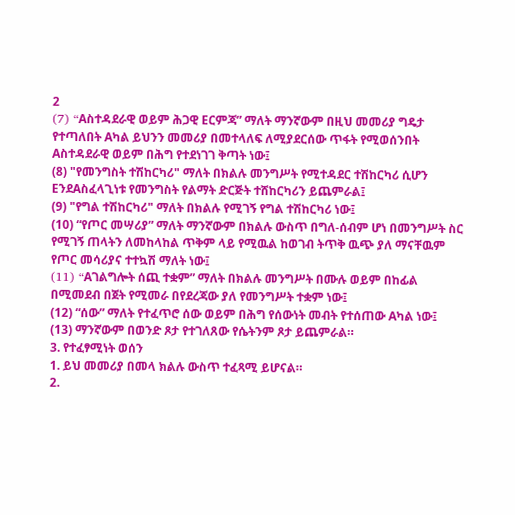2
(7) “Aስተዳደራዊ ወይም ሕጋዊ Eርምጃ” ማለት ማንኛውም በዚህ መመሪያ ግዴታ
የተጣለበት Aካል ይህንን መመሪያ በመተላለፍ ለሚያደርሰው ጥፋት የሚወሰንበት
Aስተዳደራዊ ወይም በሕግ የተደነገገ ቅጣት ነው፤
(8) "የመንግስት ተሽከርካሪ" ማለት በክልሉ መንግሥት የሚተዳደር ተሽከርካሪ ሲሆን
EንደAስፈላጊነቱ የመንግስት የልማት ድርጅት ተሸከርካሪን ይጨምራል፤
(9) "የግል ተሽከርካሪ" ማለት በክልሉ የሚገኝ የግል ተሽከርካሪ ነው፤
(10) “የጦር መሣሪያ” ማለት ማንኛውም በክልሉ ውስጥ በግለ-ሰብም ሆነ በመንግሥት ስር
የሚገኝ ጠላትን ለመከላከል ጥቅም ላይ የሚዉል ከወገብ ትጥቅ ዉጭ ያለ ማናቸዉም
የጦር መሳሪያና ተተኳሽ ማለት ነው፤
(11) “Aገልግሎት ሰጪ ተቋም” ማለት በክልሉ መንግሥት በሙሉ ወይም በከፊል
በሚመደብ በጀት የሚመራ በየደረጃው ያለ የመንግሥት ተቋም ነው፤
(12) “ሰው” ማለት የተፈጥሮ ሰው ወይም በሕግ የሰውነት መብት የተሰጠው Aካል ነው፤
(13) ማንኛውም በወንድ ጾታ የተገለጸው የሴትንም ጾታ ይጨምራል።
3. የተፈፃሚነት ወሰን
1. ይህ መመሪያ በመላ ክልሉ ውስጥ ተፈጻሚ ይሆናል።
2.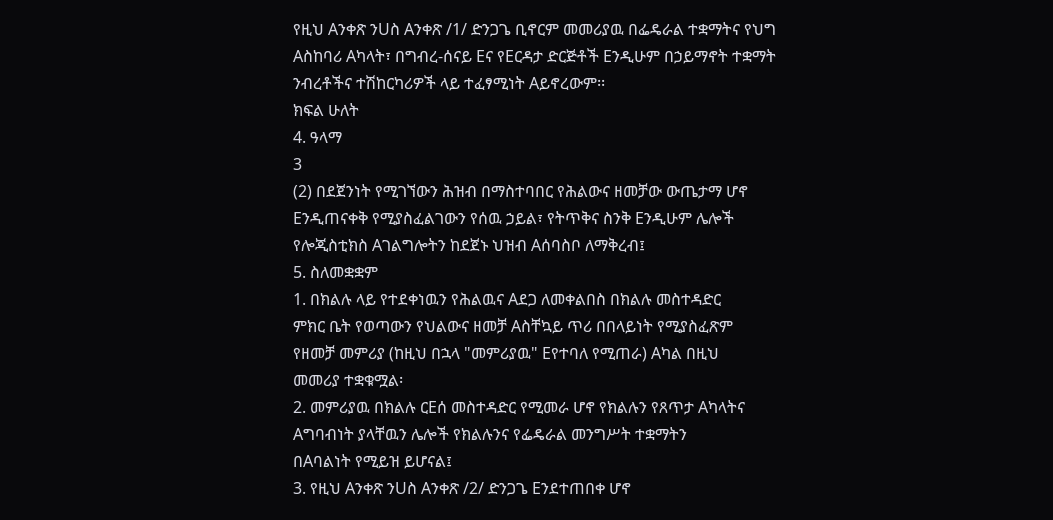የዚህ Aንቀጽ ንUስ Aንቀጽ /1/ ድንጋጌ ቢኖርም መመሪያዉ በፌዴራል ተቋማትና የህግ
Aስከባሪ Aካላት፣ በግብረ-ሰናይ Eና የEርዳታ ድርጅቶች Eንዲሁም በኃይማኖት ተቋማት
ንብረቶችና ተሽከርካሪዎች ላይ ተፈፃሚነት Aይኖረውም፡፡
ክፍል ሁለት
4. ዓላማ
3
(2) በደጀንነት የሚገኘውን ሕዝብ በማስተባበር የሕልውና ዘመቻው ውጤታማ ሆኖ
Eንዲጠናቀቅ የሚያስፈልገውን የሰዉ ኃይል፣ የትጥቅና ስንቅ Eንዲሁም ሌሎች
የሎጂስቲክስ Aገልግሎትን ከደጀኑ ህዝብ Aሰባስቦ ለማቅረብ፤
5. ስለመቋቋም
1. በክልሉ ላይ የተደቀነዉን የሕልዉና Aደጋ ለመቀልበስ በክልሉ መስተዳድር
ምክር ቤት የወጣውን የህልውና ዘመቻ Aስቸኳይ ጥሪ በበላይነት የሚያስፈጽም
የዘመቻ መምሪያ (ከዚህ በኋላ "መምሪያዉ" Eየተባለ የሚጠራ) Aካል በዚህ
መመሪያ ተቋቁሟል፡
2. መምሪያዉ በክልሉ ርEሰ መስተዳድር የሚመራ ሆኖ የክልሉን የጸጥታ Aካላትና
Aግባብነት ያላቸዉን ሌሎች የክልሉንና የፌዴራል መንግሥት ተቋማትን
በAባልነት የሚይዝ ይሆናል፤
3. የዚህ Aንቀጽ ንUስ Aንቀጽ /2/ ድንጋጌ Eንደተጠበቀ ሆኖ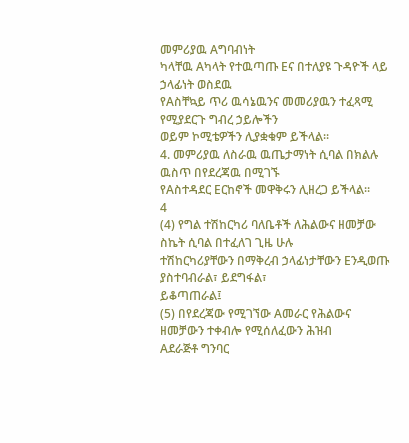መምሪያዉ Aግባብነት
ካላቸዉ Aካላት የተዉጣጡ Eና በተለያዩ ጉዳዮች ላይ ኃላፊነት ወስደዉ
የAስቸኳይ ጥሪ ዉሳኔዉንና መመሪያዉን ተፈጻሚ የሚያደርጉ ግብረ ኃይሎችን
ወይም ኮሚቴዎችን ሊያቋቁም ይችላል፡፡
4. መምሪያዉ ለስራዉ ዉጤታማነት ሲባል በክልሉ ዉስጥ በየደረጃዉ በሚገኙ
የAስተዳደር Eርከኖች መዋቅሩን ሊዘረጋ ይችላል፡፡
4
(4) የግል ተሽከርካሪ ባለቤቶች ለሕልውና ዘመቻው ስኬት ሲባል በተፈለገ ጊዜ ሁሉ
ተሽከርካሪያቸውን በማቅረብ ኃላፊነታቸውን Eንዲወጡ ያስተባብራል፣ ይደግፋል፣
ይቆጣጠራል፤
(5) በየደረጃው የሚገኘው Aመራር የሕልውና ዘመቻውን ተቀብሎ የሚሰለፈውን ሕዝብ
Aደራጅቶ ግንባር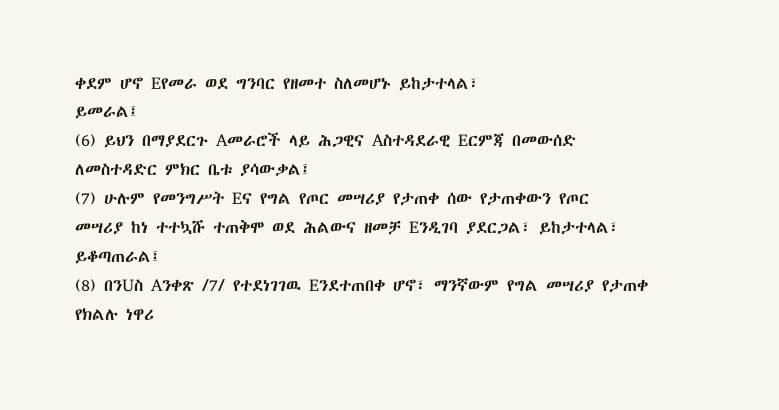ቀደም ሆኖ Eየመራ ወደ ግንባር የዘመተ ስለመሆኑ ይከታተላል፣
ይመራል፤
(6) ይህን በማያደርጉ Aመራሮች ላይ ሕጋዊና Aስተዳደራዊ Eርምጃ በመውሰድ
ለመስተዳድር ምክር ቤቱ ያሳውቃል፤
(7) ሁሉም የመንግሥት Eና የግል የጦር መሣሪያ የታጠቀ ሰው የታጠቀውን የጦር
መሣሪያ ከነ ተተኳሹ ተጠቅሞ ወደ ሕልውና ዘመቻ Eንዲገባ ያደርጋል፣ ይከታተላል፣
ይቆጣጠራል፤
(8) በንUስ Aንቀጽ /7/ የተደነገገዉ Eንደተጠበቀ ሆኖ፣ ማንኛውም የግል መሣሪያ የታጠቀ
የክልሉ ነዋሪ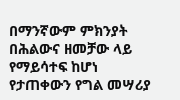በማንኛውም ምክንያት በሕልውና ዘመቻው ላይ የማይሳተፍ ከሆነ
የታጠቀውን የግል መሣሪያ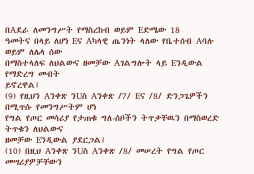በAደራ ለመንግሥት የማስረከብ ወይም Eድሜው 18
ዓመትና በላይ ለሆነ Eና Aካላዊ ጤንነት ላለው የቤተሰብ Aባሉ ወይም ለሌላ ሰው
በማስተላለፍ ለህልውና ዘመቻው Aገልግሎት ላይ Eንዲውል የማድረግ መብት
ይኖረዋል፤
(9) የዚህን Aንቀጽ ንUስ Aንቀጽ /7/ Eና /8/ ድንጋጌዎችን በሚጥሱ የመንግሥትም ሆነ
የግል የጦር መሳሪያ የታጠቁ ግለ-ሰቦችን ትጥቃቸዉን በማስወረድ ትጥቁን ለህልውና
ዘመቻው Eንዲውል ያደርጋል፤
(10) በዚህ Aንቀጽ ንUስ Aንቀጽ /8/ መሠረት የግል የጦር መሣሪያዎቻቸውን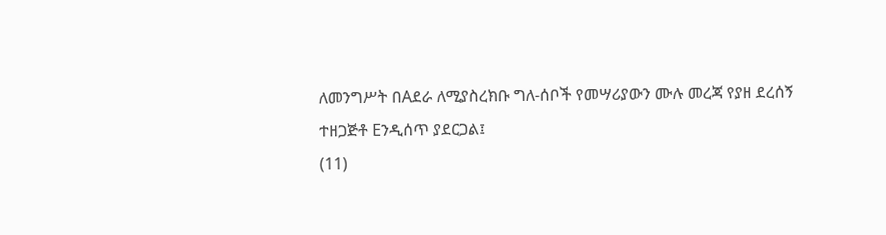ለመንግሥት በAደራ ለሚያስረክቡ ግለ-ሰቦች የመሣሪያውን ሙሉ መረጃ የያዘ ደረሰኝ
ተዘጋጅቶ Eንዲሰጥ ያደርጋል፤
(11)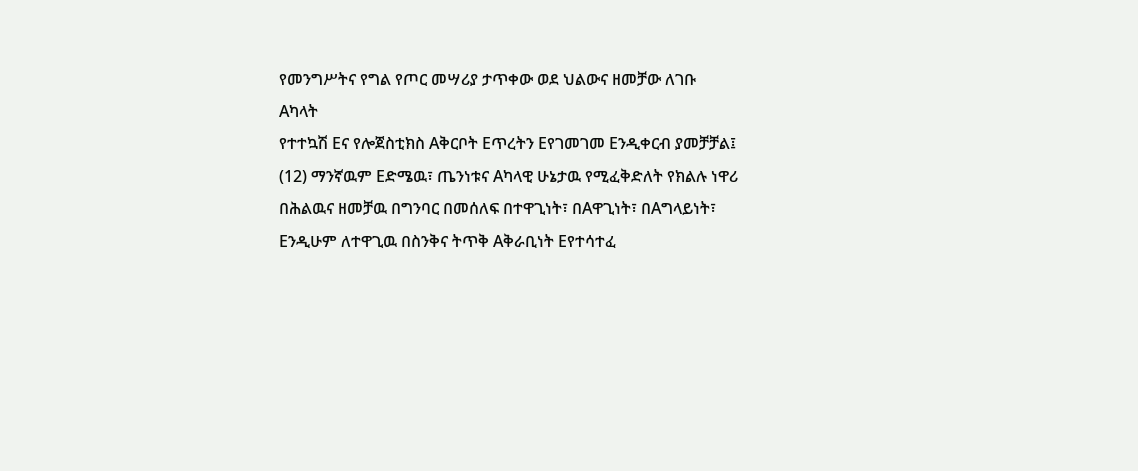የመንግሥትና የግል የጦር መሣሪያ ታጥቀው ወደ ህልውና ዘመቻው ለገቡ Aካላት
የተተኳሽ Eና የሎጀስቲክስ Aቅርቦት Eጥረትን Eየገመገመ Eንዲቀርብ ያመቻቻል፤
(12) ማንኛዉም Eድሜዉ፣ ጤንነቱና Aካላዊ ሁኔታዉ የሚፈቅድለት የክልሉ ነዋሪ
በሕልዉና ዘመቻዉ በግንባር በመሰለፍ በተዋጊነት፣ በAዋጊነት፣ በAግላይነት፣
Eንዲሁም ለተዋጊዉ በስንቅና ትጥቅ Aቅራቢነት Eየተሳተፈ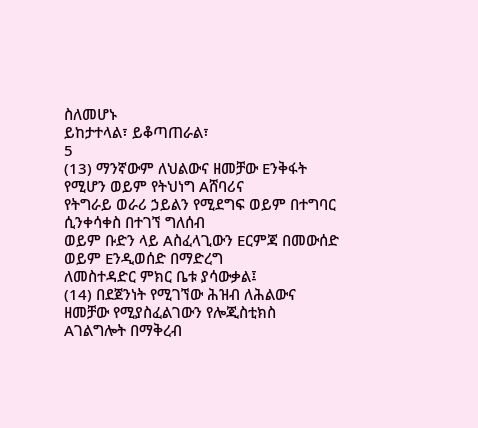ስለመሆኑ
ይከታተላል፣ ይቆጣጠራል፣
5
(13) ማንኛውም ለህልውና ዘመቻው Eንቅፋት የሚሆን ወይም የትህነግ Aሸባሪና
የትግራይ ወራሪ ኃይልን የሚደግፍ ወይም በተግባር ሲንቀሳቀስ በተገኘ ግለሰብ
ወይም ቡድን ላይ Aስፈላጊውን Eርምጃ በመውሰድ ወይም Eንዲወሰድ በማድረግ
ለመስተዳድር ምክር ቤቱ ያሳውቃል፤
(14) በደጀንነት የሚገኘው ሕዝብ ለሕልውና ዘመቻው የሚያስፈልገውን የሎጂስቲክስ
Aገልግሎት በማቅረብ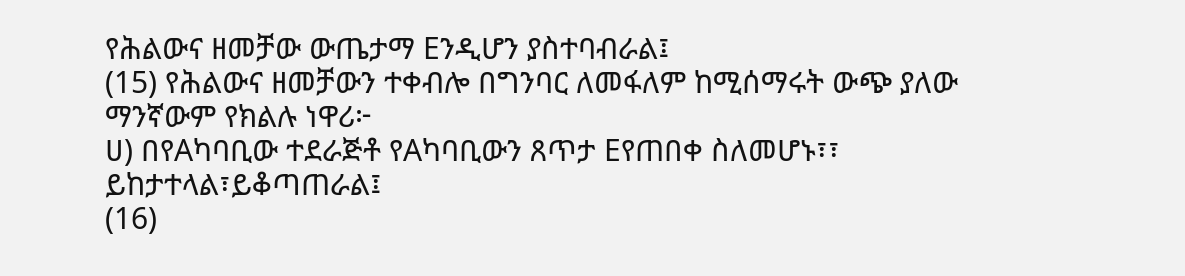የሕልውና ዘመቻው ውጤታማ Eንዲሆን ያስተባብራል፤
(15) የሕልውና ዘመቻውን ተቀብሎ በግንባር ለመፋለም ከሚሰማሩት ውጭ ያለው
ማንኛውም የክልሉ ነዋሪ፦
ሀ) በየAካባቢው ተደራጅቶ የAካባቢውን ጸጥታ Eየጠበቀ ስለመሆኑ፣፣
ይከታተላል፣ይቆጣጠራል፤
(16)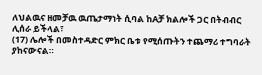ለህልዉና ዘመቻዉ ዉጤታማነት ሲባል ከAቻ ክልሎች ጋር በትብብር ሊሰራ ይችላል፣
(17) ሌሎች በመስተዳድር ምክር ቤቱ የሚሰጡትን ተጨማሪ ተግባራት ያከናውናል።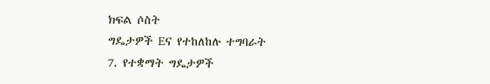ክፍል ሶስት
ግዴታዎች Eና የተከለከሉ ተግባራት
7. የተቋማት ግዴታዎች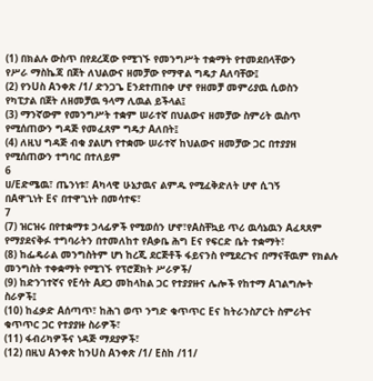(1) በክልሉ ውስጥ በየደረጃው የሚገኙ የመንግሥት ተቋማት የተመደበላቸውን
የሥራ ማስኬጃ በጀት ለህልውና ዘመቻው የማዋል ግዴታ Aለባቸው፤
(2) የንUስ Aንቀጽ /1/ ድንጋጌ Eንደተጠበቀ ሆኖ የዘመቻ መምሪያዉ ሲወስን
የካፒታል በጀት ለዘመቻዉ ዓላማ ሊዉል ይችላል፤
(3) ማንኛውም የመንግሥት ተቋም ሠራተኛ በህልውና ዘመቻው ስምሪት ዉስጥ
የሚሰጠውን ግዳጅ የመፈጸም ግዴታ Aለበት፤
(4) ለዚህ ግዳጅ ብቁ ያልሆነ የተቋሙ ሠራተኛ ከህልውና ዘመቻው ጋር በተያያዘ
የሚሰጠውን ተግባር በተለይም
6
ሀ/Eድሜዉ፣ ጤንነቱ፣ Aካላዊ ሁኔታዉና ልምዱ የሚፈቅድለት ሆኖ ሲገኝ
በAዋጊነት Eና በተዋጊነት በመሳተፍ፣
7
(7) ዝርዝሩ በየተቋማቱ ኃላፊዎች የሚወሰን ሆኖ፣የAስቸኳይ ጥሪ ዉሳኔዉን Aፈጻጸም
የማያደናቅፉ ተግባራትን በተመለከተ የAቃቤ ሕግ Eና የፍርድ ቤት ተቋማት፣
(8) ከፌዴራል መንግስትም ሆነ ከረጂ ደርጅቶች ፋይናንስ የሚደረጉና በማናቸዉም የክልሉ
መንግስት ተቀቋማት የሚገኙ የፕሮጀክት ሥራዎች/
(9) ከድንገተኛና የEሳት Aደጋ መከላከል ጋር የተያያዙና ሌሎች የከተማ Aገልግሎት
ስራዎች፤
(10) ከፈቃድ Aሰጣጥ፣ ከሕገ ወጥ ንግድ ቁጥጥር Eና ከትራንስፖርት ስምሪትና
ቁጥጥር ጋር የተያያዙ ስራዎች፣
(11) ፋብሪካዎችና ነዳጅ ማደያዎች፣
(12) በዚህ Aንቀጽ ከንUስ Aንቀጽ /1/ Eስከ /11/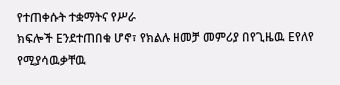የተጠቀሱት ተቋማትና የሥራ
ክፍሎች Eንደተጠበቁ ሆኖ፣ የክልሉ ዘመቻ መምሪያ በየጊዜዉ Eየለየ የሚያሳዉቃቸዉ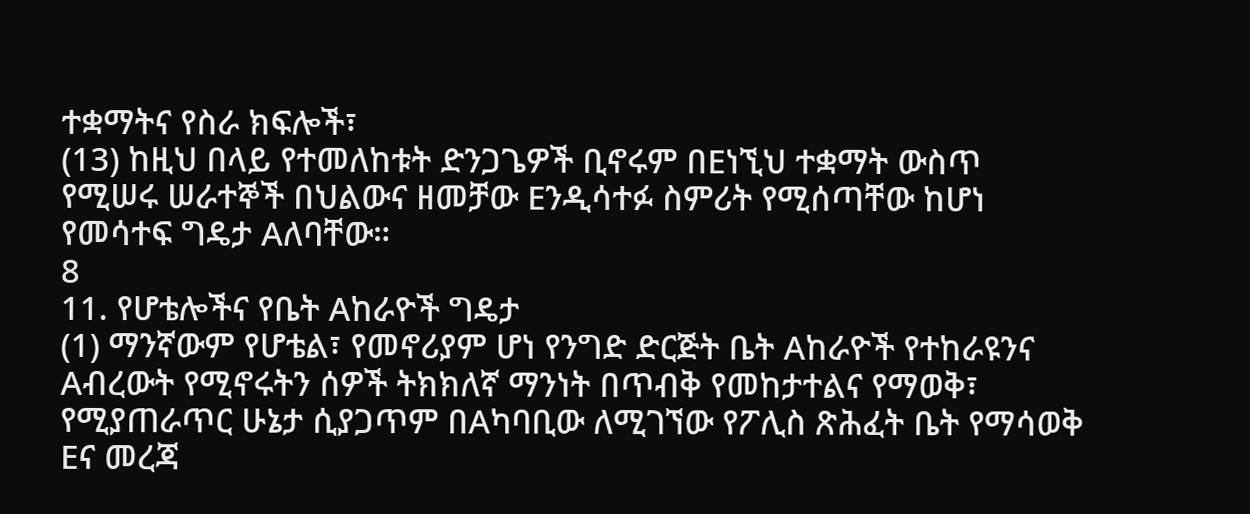ተቋማትና የስራ ክፍሎች፣
(13) ከዚህ በላይ የተመለከቱት ድንጋጌዎች ቢኖሩም በEነኚህ ተቋማት ውስጥ
የሚሠሩ ሠራተኞች በህልውና ዘመቻው Eንዲሳተፉ ስምሪት የሚሰጣቸው ከሆነ
የመሳተፍ ግዴታ Aለባቸው።
8
11. የሆቴሎችና የቤት Aከራዮች ግዴታ
(1) ማንኛውም የሆቴል፣ የመኖሪያም ሆነ የንግድ ድርጅት ቤት Aከራዮች የተከራዩንና
Aብረውት የሚኖሩትን ሰዎች ትክክለኛ ማንነት በጥብቅ የመከታተልና የማወቅ፣
የሚያጠራጥር ሁኔታ ሲያጋጥም በAካባቢው ለሚገኘው የፖሊስ ጽሕፈት ቤት የማሳወቅ
Eና መረጃ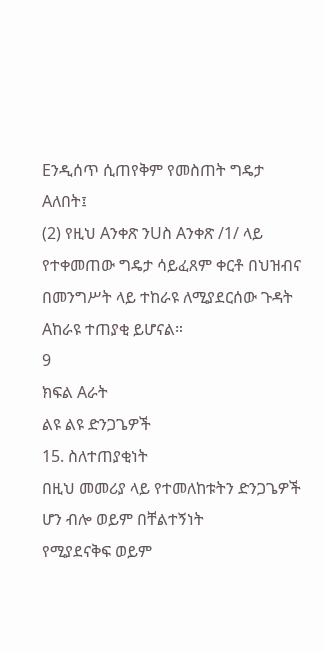Eንዲሰጥ ሲጠየቅም የመስጠት ግዴታ Aለበት፤
(2) የዚህ Aንቀጽ ንUስ Aንቀጽ /1/ ላይ የተቀመጠው ግዴታ ሳይፈጸም ቀርቶ በህዝብና
በመንግሥት ላይ ተከራዩ ለሚያደርሰው ጉዳት Aከራዩ ተጠያቂ ይሆናል።
9
ክፍል Aራት
ልዩ ልዩ ድንጋጌዎች
15. ስለተጠያቂነት
በዚህ መመሪያ ላይ የተመለከቱትን ድንጋጌዎች ሆን ብሎ ወይም በቸልተኝነት
የሚያደናቅፍ ወይም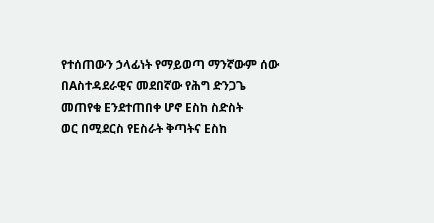የተሰጠውን ኃላፊነት የማይወጣ ማንኛውም ሰው
በAስተዳደራዊና መደበኛው የሕግ ድንጋጌ መጠየቁ Eንደተጠበቀ ሆኖ Eስከ ስድስት
ወር በሚደርስ የEስራት ቅጣትና Eስከ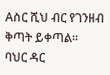Aስር ሺህ ብር የገንዘብ ቅጣት ይቀጣል፡፡
ባህር ዳር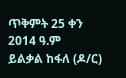ጥቅምት 25 ቀን 2014 ዓ.ም
ይልቃል ከፋለ (ዶ/ር)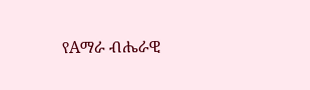የAማራ ብሔራዊ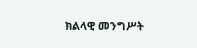ክልላዊ መንግሥት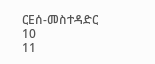ርEሰ-መስተዳድር
10
11